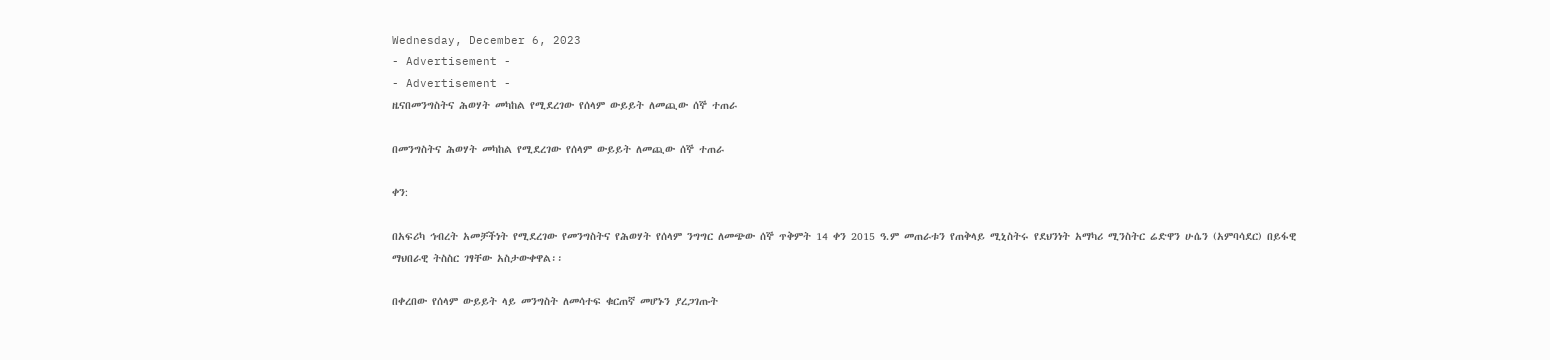Wednesday, December 6, 2023
- Advertisement -
- Advertisement -
ዜናበመንግስትና ሕወሃት መካከል የሚደረገው የሰላም ውይይት ለመጪው ሰኞ ተጠራ

በመንግስትና ሕወሃት መካከል የሚደረገው የሰላም ውይይት ለመጪው ሰኞ ተጠራ

ቀን:

በአፍሪካ ኅብረት አመቻችነት የሚደረገው የመንግስትና የሕወሃት የሰላም ንግግር ለመጭው ሰኞ ጥቅምት 14 ቀን 2015 ዓ.ም መጠራቱን የጠቅላይ ሚኒስትሩ የደህንነት አማካሪ ሚንስትር ሬድዋን ሁሴን (አምባሳደር) በይፋዊ ማህበራዊ ትስስር ገፃቸው አስታውቀዋል፡፡

በቀረበው የሰላም ውይይት ላይ መንግስት ለመሳተፍ ቁርጠኛ መሆኑን ያረጋገጡት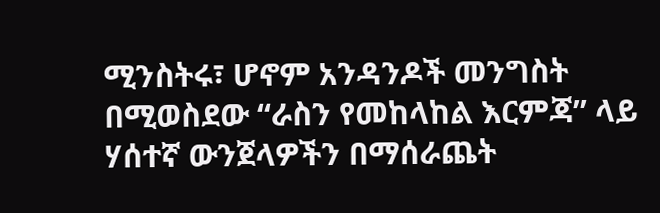ሚንስትሩ፣ ሆኖም አንዳንዶች መንግስት በሚወስደው “ራስን የመከላከል እርምጃ” ላይ ሃሰተኛ ውንጀላዎችን በማሰራጨት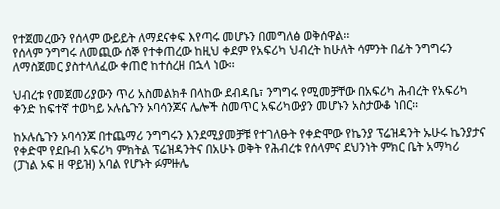የተጀመረውን የሰላም ውይይት ለማደናቀፍ እየጣሩ መሆኑን በመግለፅ ወቅሰዋል፡፡
የሰላም ንግግሩ ለመጪው ሰኞ የተቀጠረው ከዚህ ቀደም የአፍሪካ ህብረት ከሁለት ሳምንት በፊት ንግግሩን ለማስጀመር ያስተላለፈው ቀጠሮ ከተሰረዘ በኋላ ነው፡፡

ህብረቱ የመጀመሪያውን ጥሪ አስመልክቶ በላከው ደብዳቤ፣ ንግግሩ የሚመቻቸው በአፍሪካ ሕብረት የአፍሪካ ቀንድ ከፍተኛ ተወካይ ኦሉሴጉን ኦባሳንጆና ሌሎች ስመጥር አፍሪካውያን መሆኑን አስታውቆ ነበር፡፡

ከኦሉሴጉን ኦባሳንጆ በተጨማሪ ንግግሩን እንደሚያመቻቹ የተገለፁት የቀድሞው የኬንያ ፕሬዝዳንት ኡሁሩ ኬንያታና የቀድሞ የደቡብ አፍሪካ ምክትል ፕሬዝዳንትና በአሁኑ ወቅት የሕብረቱ የሰላምና ደህንነት ምክር ቤት አማካሪ (ፓነል ኦፍ ዘ ዋይዝ) አባል የሆኑት ፉምዙሌ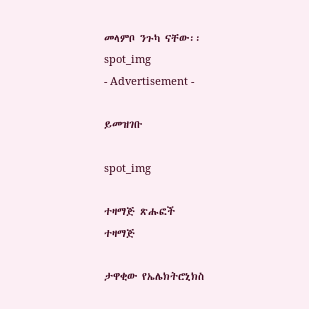መላምቦ ንጉካ ናቸው፡፡
spot_img
- Advertisement -

ይመዝገቡ

spot_img

ተዛማጅ ጽሑፎች
ተዛማጅ

ታዋቂው የኤሌክትሮኒክስ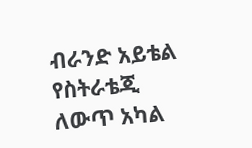ብራንድ አይቴል የስትራቴጂ ለውጥ አካል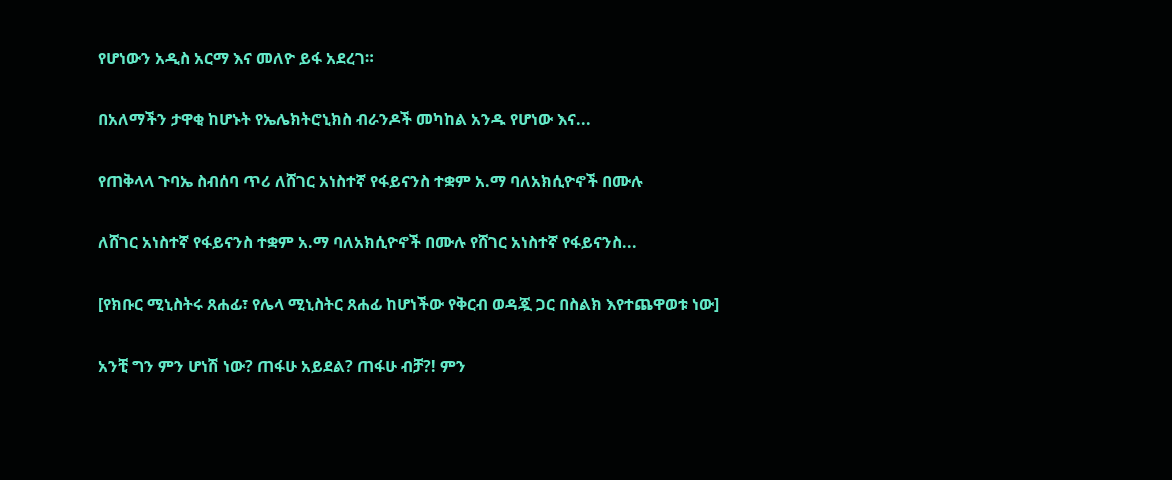የሆነውን አዲስ አርማ እና መለዮ ይፋ አደረገ።

በአለማችን ታዋቂ ከሆኑት የኤሌክትሮኒክስ ብራንዶች መካከል አንዱ የሆነው እና...

የጠቅላላ ጉባኤ ስብሰባ ጥሪ ለሸገር አነስተኛ የፋይናንስ ተቋም አ.ማ ባለአክሲዮኖች በሙሉ

ለሸገር አነስተኛ የፋይናንስ ተቋም አ.ማ ባለአክሲዮኖች በሙሉ የሸገር አነስተኛ የፋይናንስ...

[የክቡር ሚኒስትሩ ጸሐፊ፣ የሌላ ሚኒስትር ጸሐፊ ከሆነችው የቅርብ ወዳጇ ጋር በስልክ እየተጨዋወቱ ነው]

አንቺ ግን ምን ሆነሽ ነው? ጠፋሁ አይደል? ጠፋሁ ብቻ?! ምን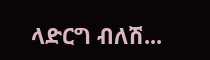ላድርግ ብለሽ...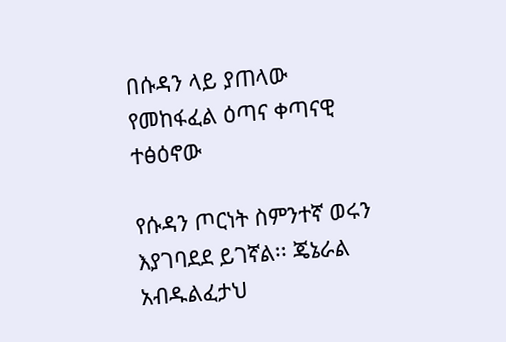በሱዳን ላይ ያጠላው የመከፋፈል ዕጣና ቀጣናዊ ተፅዕኖው

የሱዳን ጦርነት ስምንተኛ ወሩን እያገባደደ ይገኛል፡፡ ጄኔራል አብዱልፈታህ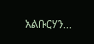አልቡርሃን...